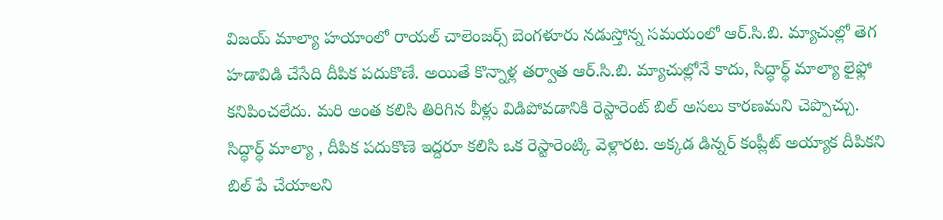విజయ్ మాల్యా హయాంలో రాయల్ చాలెంజర్స్ బెంగళూరు నడుస్తోన్న సమయంలో ఆర్.సి.బి. మ్యాచుల్లో తెగ హడావిడి చేసేది దీపిక పదుకొణే. అయితే కొన్నాళ్ల తర్వాత ఆర్.సి.బి. మ్యాచుల్లోనే కాదు, సిద్ధార్థ్ మాల్యా లైఫ్లో కనిపించలేదు. మరి అంత కలిసి తిరిగిన వీళ్లు విడిపోవడానికి రెస్టారెంట్ బిల్ అసలు కారణమని చెప్పొచ్చు.
సిద్ధార్థ్ మాల్యా , దీపిక పదుకొణె ఇద్దరూ కలిసి ఒక రెస్టారెంట్కి వెళ్లారట. అక్కడ డిన్నర్ కంప్లీట్ అయ్యాక దీపికని బిల్ పే చేయాలని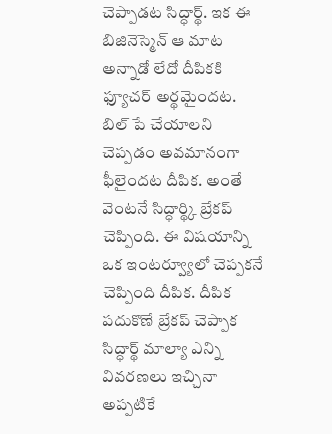చెప్పాడట సిద్ధార్థ్. ఇక ఈ బిజినెస్మెన్ ఆ మాట అన్నాడో లేదో దీపికకి ఫ్యూచర్ అర్థమైందట. బిల్ పే చేయాలని చెప్పడం అవమానంగా ఫీలైందట దీపిక. అంతే వెంటనే సిద్ధార్థ్కి బ్రేకప్ చెప్పింది. ఈ విషయాన్ని ఒక ఇంటర్వ్యూలో చెప్పకనే చెప్పింది దీపిక. దీపిక పదుకొణే బ్రేకప్ చెప్పాక సిద్ధార్థ్ మాల్యా ఎన్ని వివరణలు ఇచ్చినా అప్పటికే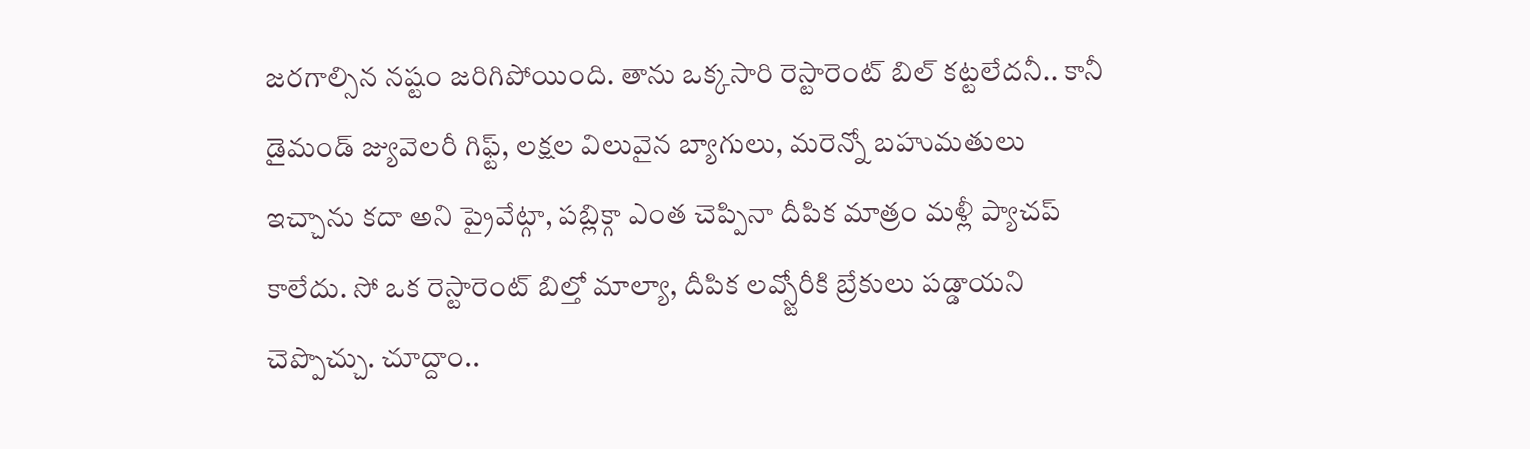జరగాల్సిన నష్టం జరిగిపోయింది. తాను ఒక్కసారి రెస్టారెంట్ బిల్ కట్టలేదనీ.. కానీ డైమండ్ జ్యువెలరీ గిఫ్ట్, లక్షల విలువైన బ్యాగులు, మరెన్నో బహుమతులు ఇచ్చాను కదా అని ప్రైవేట్గా, పబ్లిక్గా ఎంత చెప్పినా దీపిక మాత్రం మళ్లీ ప్యాచప్ కాలేదు. సో ఒక రెస్టారెంట్ బిల్తో మాల్యా, దీపిక లవ్స్టోరీకి బ్రేకులు పడ్డాయని చెప్పొచ్చు. చూద్దాం..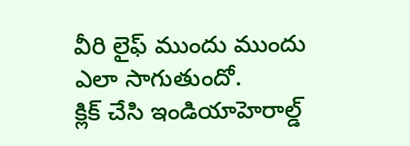వీరి లైఫ్ ముందు ముందు ఎలా సాగుతుందో.
క్లిక్ చేసి ఇండియాహెరాల్డ్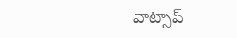వాట్సాప్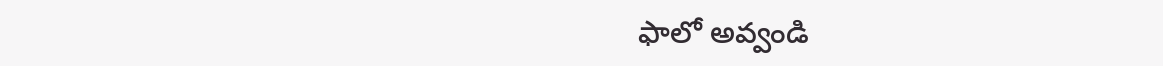ఫాలో అవ్వండి